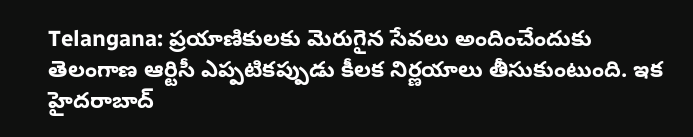Telangana: ప్రయాణికులకు మెరుగైన సేవలు అందించేందుకు తెలంగాణ ఆర్టిసీ ఎప్పటికప్పుడు కీలక నిర్ణయాలు తీసుకుంటుంది. ఇక హైదరాబాద్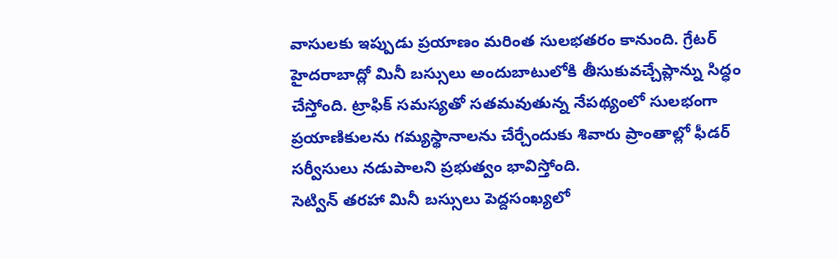వాసులకు ఇప్పుడు ప్రయాణం మరింత సులభతరం కానుంది. గ్రేటర్ హైదరాబాద్లో మినీ బస్సులు అందుబాటులోకి తీసుకువచ్చేప్లాన్ను సిద్ధం చేస్తోంది. ట్రాఫిక్ సమస్యతో సతమవుతున్న నేపథ్యంలో సులభంగా ప్రయాణికులను గమ్యస్థానాలను చేర్చేందుకు శివారు ప్రాంతాల్లో ఫీడర్ సర్వీసులు నడుపాలని ప్రభుత్వం భావిస్తోంది.
సెట్విన్ తరహా మినీ బస్సులు పెద్దసంఖ్యలో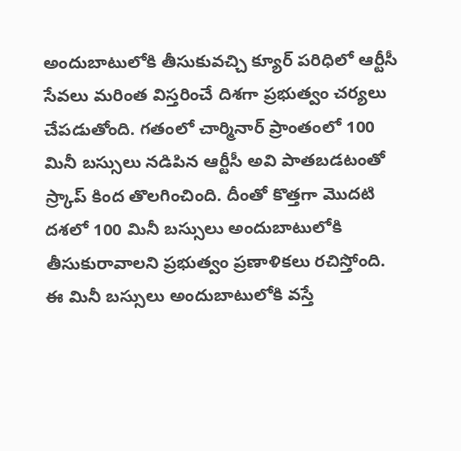అందుబాటులోకి తీసుకువచ్చి క్యూర్ పరిధిలో ఆర్టీసీ సేవలు మరింత విస్తరించే దిశగా ప్రభుత్వం చర్యలు చేపడుతోంది. గతంలో చార్మినార్ ప్రాంతంలో 100 మినీ బస్సులు నడిపిన ఆర్టీసీ అవి పాతబడటంతో స్ర్కాప్ కింద తొలగించింది. దీంతో కొత్తగా మొదటి దశలో 100 మినీ బస్సులు అందుబాటులోకి తీసుకురావాలని ప్రభుత్వం ప్రణాళికలు రచిస్తోంది. ఈ మినీ బస్సులు అందుబాటులోకి వస్తే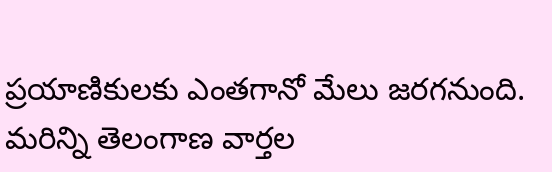ప్రయాణికులకు ఎంతగానో మేలు జరగనుంది.
మరిన్ని తెలంగాణ వార్తల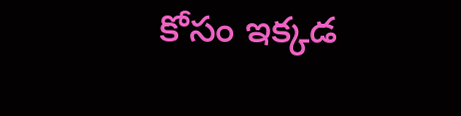కోసం ఇక్కడ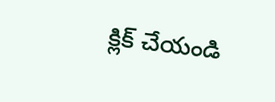క్లిక్ చేయండి